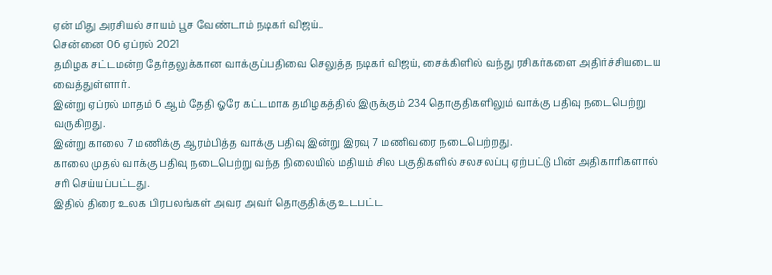ஏன் மிது அரசியல் சாயம் பூச வேண்டாம் நடிகர் விஜய்..
சென்னை 06 ஏப்ரல் 2021
தமிழக சட்டமன்ற தேர்தலுக்கான வாக்குப்பதிவை செலுத்த நடிகர் விஜய், சைக்கிளில் வந்து ரசிகர்களை அதிர்ச்சியடைய வைத்துள்ளார்.
இன்று ஏப்ரல் மாதம் 6 ஆம் தேதி ஓரே கட்டமாக தமிழகத்தில் இருக்கும் 234 தொகுதிகளிலும் வாக்கு பதிவு நடைபெற்று வருகிறது.
இன்று காலை 7 மணிக்கு ஆரம்பித்த வாக்கு பதிவு இன்று இரவு 7 மணிவரை நடைபெற்றது.
காலை முதல் வாக்கு பதிவு நடைபெற்று வந்த நிலையில் மதியம் சில பகுதிகளில் சலசலப்பு ஏற்பட்டு பின் அதிகாரிகளால் சரி செய்யப்பட்டது.
இதில் திரை உலக பிரபலங்கள் அவர அவர் தொகுதிக்கு உடபட்ட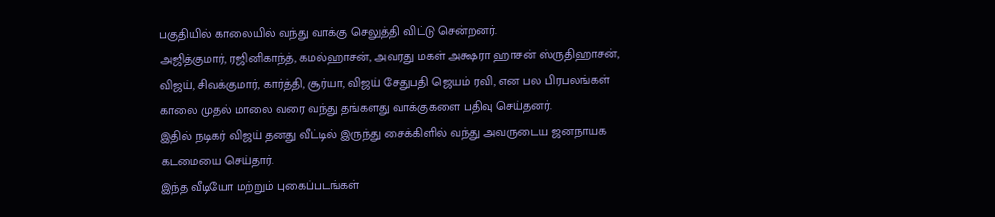பகுதியில் காலையில் வந்து வாக்கு செலுத்தி விட்டு சென்றனர்.
அஜித்குமார், ரஜினிகாந்த், கமல்ஹாசன், அவரது மகள் அக்ஷரா ஹாசன் ஸ்ருதிஹாசன், விஜய், சிவக்குமார், கார்த்தி, சூர்யா, விஜய் சேதுபதி ஜெயம் ரவி, என பல பிரபலங்கள் காலை முதல் மாலை வரை வந்து தங்களது வாக்குகளை பதிவு செய்தனர்.
இதில் நடிகர் விஜய் தனது வீட்டில் இருந்து சைக்கிளில் வந்து அவருடைய ஜனநாயக கடமையை செய்தார்.
இந்த வீடியோ மற்றும் புகைப்படங்கள்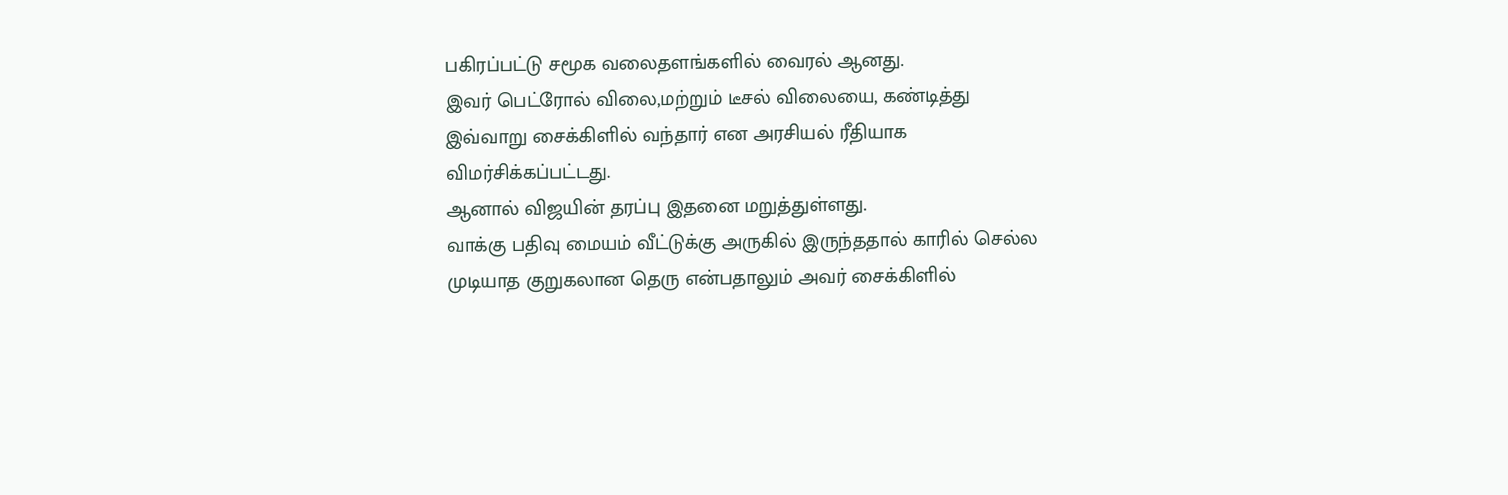பகிரப்பட்டு சமூக வலைதளங்களில் வைரல் ஆனது.
இவர் பெட்ரோல் விலை,மற்றும் டீசல் விலையை, கண்டித்து இவ்வாறு சைக்கிளில் வந்தார் என அரசியல் ரீதியாக விமர்சிக்கப்பட்டது.
ஆனால் விஜயின் தரப்பு இதனை மறுத்துள்ளது.
வாக்கு பதிவு மையம் வீட்டுக்கு அருகில் இருந்ததால் காரில் செல்ல முடியாத குறுகலான தெரு என்பதாலும் அவர் சைக்கிளில்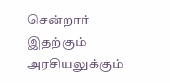சென்றார் இதற்கும் அரசியலுக்கும்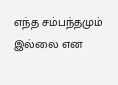எந்த சம்பந்தமும் இல்லை என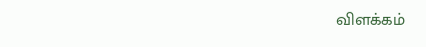விளக்கம்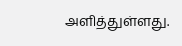அளித்துள்ளது.